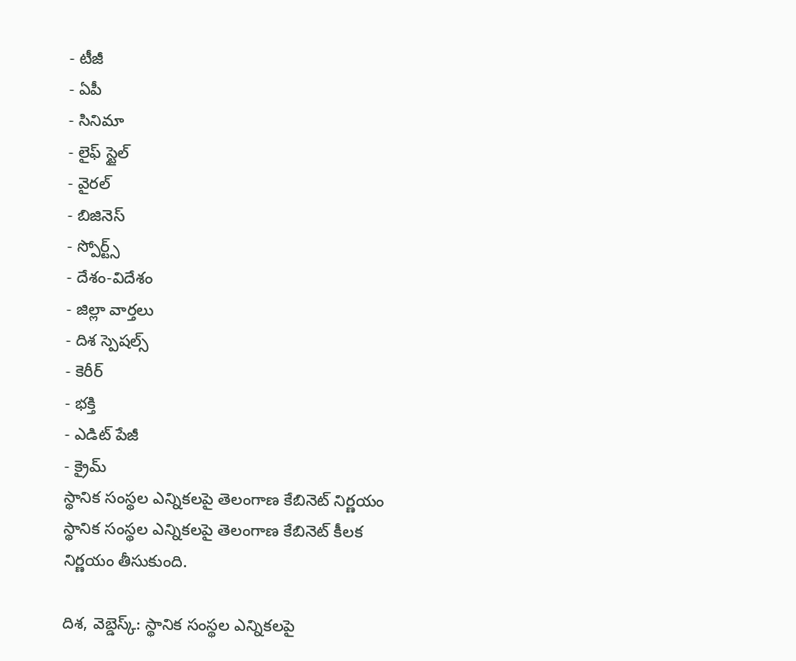- టీజీ
- ఏపీ
- సినిమా
- లైఫ్ స్టైల్
- వైరల్
- బిజినెస్
- స్పోర్ట్స్
- దేశం-విదేశం
- జిల్లా వార్తలు
- దిశ స్పెషల్స్
- కెరీర్
- భక్తి
- ఎడిట్ పేజీ
- క్రైమ్
స్థానిక సంస్థల ఎన్నికలపై తెలంగాణ కేబినెట్ నిర్ణయం
స్థానిక సంస్థల ఎన్నికలపై తెలంగాణ కేబినెట్ కీలక నిర్ణయం తీసుకుంది.

దిశ, వెబ్డెస్క్: స్థానిక సంస్థల ఎన్నికలపై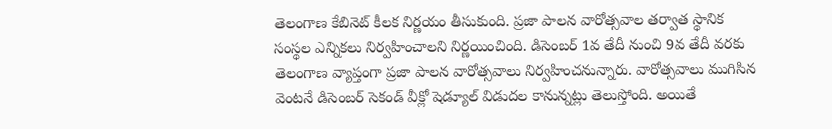తెలంగాణ కేబినెట్ కీలక నిర్ణయం తీసుకుంది. ప్రజా పాలన వారోత్సవాల తర్వాత స్థానిక సంస్థల ఎన్నికలు నిర్వహించాలని నిర్ణయించింది. డిసెంబర్ 1వ తేదీ నుంచి 9వ తేదీ వరకు తెలంగాణ వ్యాప్తంగా ప్రజా పాలన వారోత్సవాలు నిర్వహించనున్నారు. వారోత్సవాలు ముగిసిన వెంటనే డిసెంబర్ సెకండ్ వీక్లో షెడ్యూల్ విడుదల కానున్నట్లు తెలుస్తోంది. అయితే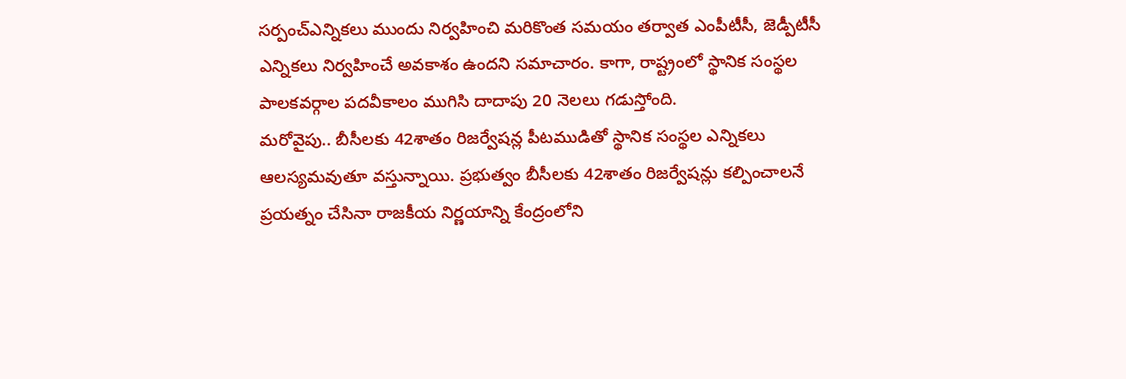సర్పంచ్ఎన్నికలు ముందు నిర్వహించి మరికొంత సమయం తర్వాత ఎంపీటీసీ, జెడ్పీటీసీ ఎన్నికలు నిర్వహించే అవకాశం ఉందని సమాచారం. కాగా, రాష్ట్రంలో స్థానిక సంస్థల పాలకవర్గాల పదవీకాలం ముగిసి దాదాపు 20 నెలలు గడుస్తోంది.
మరోవైపు.. బీసీలకు 42శాతం రిజర్వేషన్ల పీటముడితో స్థానిక సంస్థల ఎన్నికలు ఆలస్యమవుతూ వస్తున్నాయి. ప్రభుత్వం బీసీలకు 42శాతం రిజర్వేషన్లు కల్పించాలనే ప్రయత్నం చేసినా రాజకీయ నిర్ణయాన్ని కేంద్రంలోని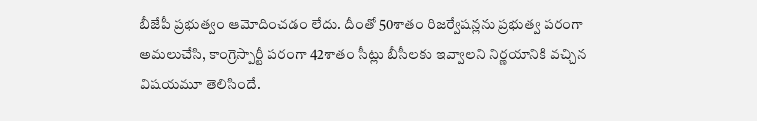బీజేపీ ప్రభుత్వం ఆమోదించడం లేదు. దీంతో 50శాతం రిజర్వేషన్లను ప్రభుత్వ పరంగా అమలుచేసి, కాంగ్రెస్పార్టీ పరంగా 42శాతం సీట్లు బీసీలకు ఇవ్వాలని నిర్ణయానికి వచ్చిన విషయమూ తెలిసిందే.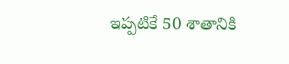ఇప్పటికే 50 శాతానికి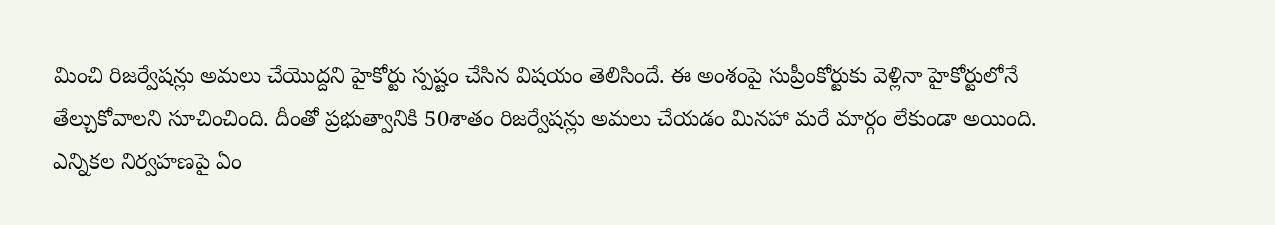మించి రిజర్వేషన్లు అమలు చేయొద్దని హైకోర్టు స్పష్టం చేసిన విషయం తెలిసిందే. ఈ అంశంపై సుప్రీంకోర్టుకు వెళ్లినా హైకోర్టులోనే తేల్చుకోవాలని సూచించింది. దీంతో ప్రభుత్వానికి 50శాతం రిజర్వేషన్లు అమలు చేయడం మినహా మరే మార్గం లేకుండా అయింది. ఎన్నికల నిర్వహణపై ఏం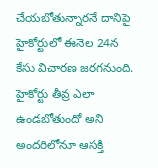చేయబోతున్నారనే దానిపై హైకోర్టులో ఈనెల 24న కేసు విచారణ జరగనుంది. హైకోర్టు తీవ్ర ఎలా ఉండబోతుందో అని అందరిలోనూ ఆసక్తి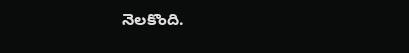నెలకొంది.